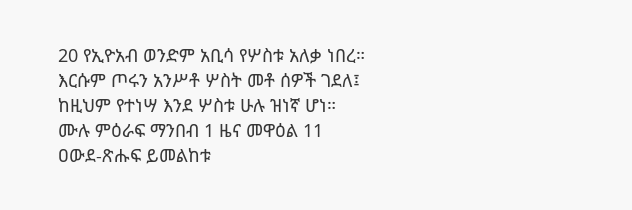20 የኢዮአብ ወንድም አቢሳ የሦስቱ አለቃ ነበረ። እርሱም ጦሩን አንሥቶ ሦስት መቶ ሰዎች ገደለ፤ ከዚህም የተነሣ እንደ ሦስቱ ሁሉ ዝነኛ ሆነ።
ሙሉ ምዕራፍ ማንበብ 1 ዜና መዋዕል 11
ዐውደ-ጽሑፍ ይመልከቱ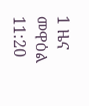1 ዜና መዋዕል 11:20